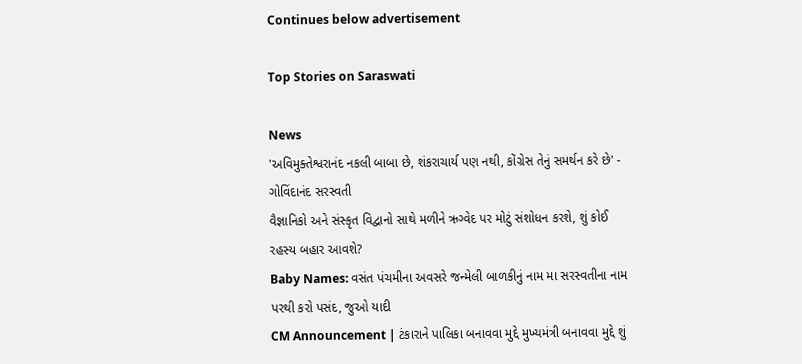Continues below advertisement

Top Stories on Saraswati

News
'અવિમુક્તેશ્વરાનંદ નકલી બાબા છે, શંકરાચાર્ય પણ નથી, કોંગ્રેસ તેનું સમર્થન કરે છે' - ગોવિંદાનંદ સરસ્વતી
વૈજ્ઞાનિકો અને સંસ્કૃત વિદ્વાનો સાથે મળીને ઋગ્વેદ પર મોટું સંશોધન કરશે, શું કોઈ રહસ્ય બહાર આવશે?
Baby Names: વસંત પંચમીના અવસરે જન્મેલી બાળકીનું નામ મા સરસ્વતીના નામ પરથી કરો પસંદ, જુઓ યાદી
CM Announcement | ટંકારાને પાલિકા બનાવવા મુદ્દે મુખ્યમંત્રી બનાવવા મુદ્દે શું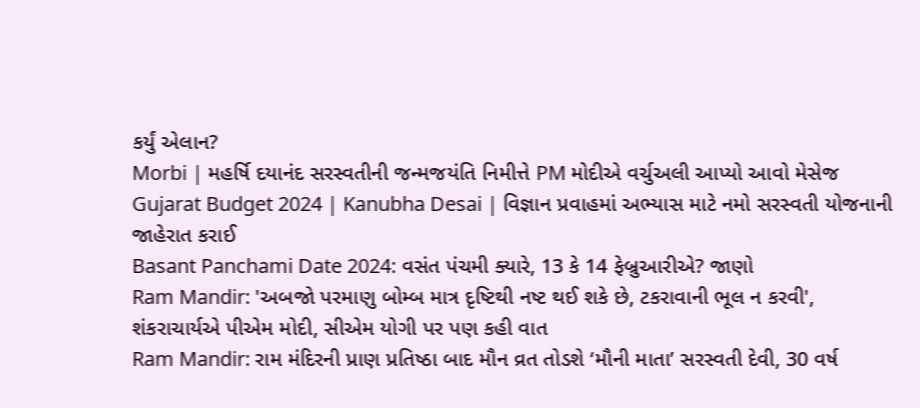કર્યું એલાન?
Morbi | મહર્ષિ દયાનંદ સરસ્વતીની જન્મજયંતિ નિમીત્તે PM મોદીએ વર્ચુઅલી આપ્યો આવો મેસેજ
Gujarat Budget 2024 | Kanubha Desai | વિજ્ઞાન પ્રવાહમાં અભ્યાસ માટે નમો સરસ્વતી યોજનાની જાહેરાત કરાઈ
Basant Panchami Date 2024: વસંત પંચમી ક્યારે, 13 કે 14 ફેબ્રુઆરીએ? જાણો
Ram Mandir: 'અબજો પરમાણુ બોમ્બ માત્ર દૃષ્ટિથી નષ્ટ થઈ શકે છે, ટકરાવાની ભૂલ ન કરવી', શંકરાચાર્યએ પીએમ મોદી, સીએમ યોગી પર પણ કહી વાત
Ram Mandir: રામ મંદિરની પ્રાણ પ્રતિષ્ઠા બાદ મૌન વ્રત તોડશે ‘મૌની માતા’ સરસ્વતી દેવી, 30 વર્ષ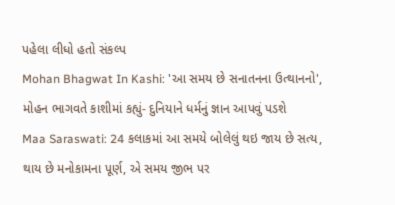પહેલા લીધો હતો સંકલ્પ
Mohan Bhagwat In Kashi: 'આ સમય છે સનાતનના ઉત્થાનનો', મોહન ભાગવતે કાશીમાં કહ્યું- દુનિયાને ધર્મનું જ્ઞાન આપવું પડશે
Maa Saraswati: 24 કલાકમાં આ સમયે બોલેલું થઇ જાય છે સત્ય, થાય છે મનોકામના પૂર્ણ, એ સમય જીભ પર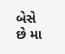બેસે છે મા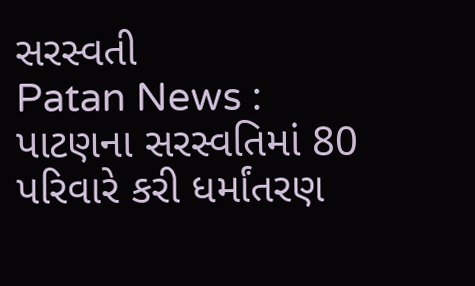સરસ્વતી
Patan News : પાટણના સરસ્વતિમાં 80 પરિવારે કરી ધર્માંતરણ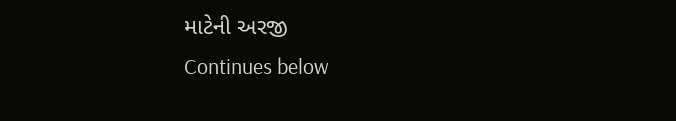માટેની અરજી
Continues below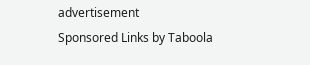advertisement
Sponsored Links by Taboola